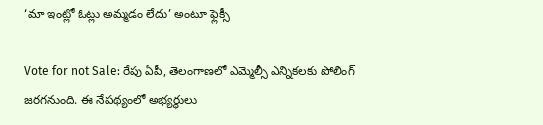‘మా ఇంట్లో ఓట్లు అమ్మడం లేదు’ అంటూ ఫ్లెక్సీ

Vote for not Sale: రేపు ఏపీ, తెలంగాణలో ఎమ్మెల్సీ ఎన్నికలకు పోలింగ్ జరగనుంది. ఈ నేపథ్యంలో అభ్యర్థులు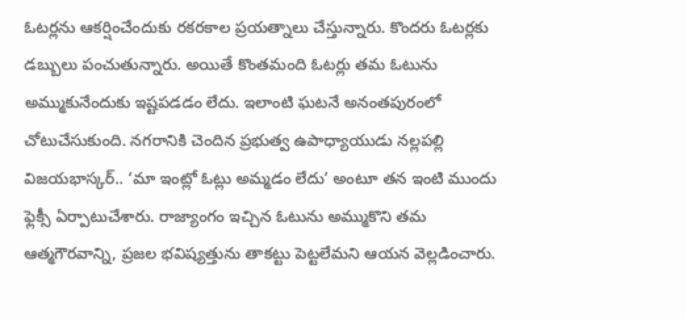ఓటర్లను ఆకర్షించేందుకు రకరకాల ప్రయత్నాలు చేస్తున్నారు. కొందరు ఓటర్లకు డబ్బులు పంచుతున్నారు. అయితే కొంతమంది ఓటర్లు తమ ఓటును అమ్ముకునేందుకు ఇష్టపడడం లేదు. ఇలాంటి ఘటనే అనంతపురంలో చోటుచేసుకుంది. నగరానికి చెందిన ప్రభుత్వ ఉపాధ్యాయుడు నల్లపల్లి విజయభాస్కర్.. ‘మా ఇంట్లో ఓట్లు అమ్మడం లేదు’ అంటూ తన ఇంటి ముందు ఫ్లెక్సీ ఏర్పాటుచేశారు. రాజ్యాంగం ఇచ్చిన ఓటును అమ్ముకొని తమ ఆత్మగౌరవాన్ని, ప్రజల భవిష్యత్తును తాకట్టు పెట్టలేమని ఆయన వెల్లడించారు.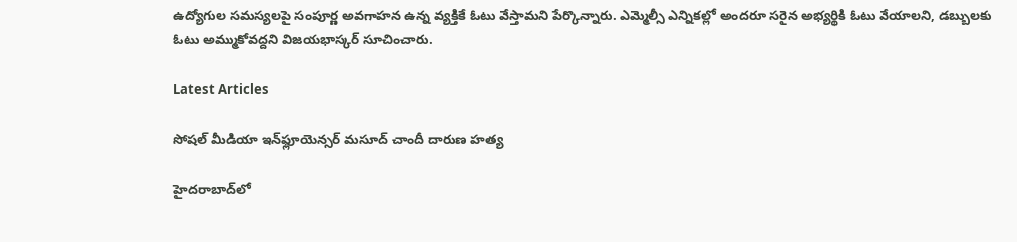ఉద్యోగుల సమస్యలపై సంపూర్ణ అవగాహన ఉన్న వ్యక్తికే ఓటు వేస్తామని పేర్కొన్నారు. ఎమ్మెల్సీ ఎన్నికల్లో అందరూ సరైన అభ్యర్థికి ఓటు వేయాలని, డబ్బులకు ఓటు అమ్ముకోవద్దని విజయభాస్కర్ సూచించారు.

Latest Articles

సోషల్ మీడియా ఇన్‌ఫ్లూయెన్సర్ మసూద్ చాందీ దారుణ హత్య

హైదరాబాద్‌లో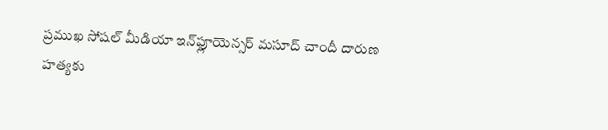ప్రముఖ సోషల్ మీడియా ఇన్‌ఫ్లూయెన్సర్ మసూద్ చాందీ దారుణ హత్యకు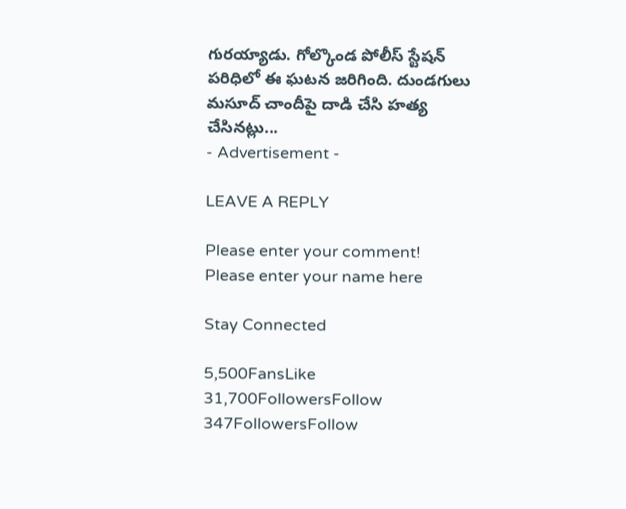గురయ్యాడు. గోల్కొండ పోలీస్ స్టేషన్ పరిధిలో ఈ ఘటన జరిగింది. దుండగులు మసూద్ చాందీపై దాడి చేసి హత్య చేసినట్లు...
- Advertisement -

LEAVE A REPLY

Please enter your comment!
Please enter your name here

Stay Connected

5,500FansLike
31,700FollowersFollow
347FollowersFollow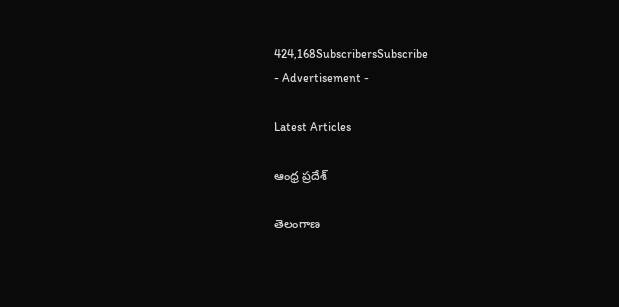424,168SubscribersSubscribe
- Advertisement -

Latest Articles

ఆంధ్ర ప్రదేశ్

తెలంగాణ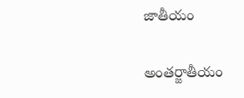జాతీయం

అంతర్జాతీయం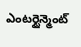ఎంటర్టైన్మెంట్